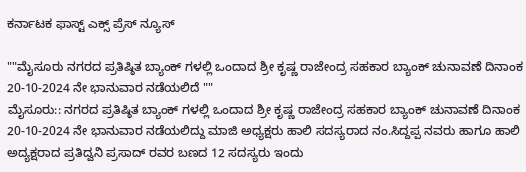ಕರ್ನಾಟಕ ಫಾಸ್ಟ್ ಎಕ್ಸ್ ಪ್ರೆಸ್ ನ್ಯೂಸ್

""ಮೈಸೂರು ನಗರದ ಪ್ರತಿಷ್ಠಿತ ಬ್ಯಾಂಕ್ ಗಳಲ್ಲಿ ಒಂದಾದ ಶ್ರೀ ಕೃಷ್ಣ ರಾಜೇಂದ್ರ ಸಹಕಾರ ಬ್ಯಾಂಕ್ ಚುನಾವಣೆ ದಿನಾಂಕ 20-10-2024 ನೇ ಭಾನುವಾರ ನಡೆಯಲಿದೆ ""
ಮೈಸೂರು:: ನಗರದ ಪ್ರತಿಷ್ಠಿತ ಬ್ಯಾಂಕ್ ಗಳಲ್ಲಿ ಒಂದಾದ ಶ್ರೀ ಕೃಷ್ಣ ರಾಜೇಂದ್ರ ಸಹಕಾರ ಬ್ಯಾಂಕ್ ಚುನಾವಣೆ ದಿನಾಂಕ 20-10-2024 ನೇ ಭಾನುವಾರ ನಡೆಯಲಿದ್ದು ಮಾಜಿ ಅಧ್ಯಕ್ಷರು ಹಾಲಿ ಸದಸ್ಯರಾದ ನಂ.ಸಿದ್ದಪ್ಪ ನವರು ಹಾಗೂ ಹಾಲಿ ಅದ್ಯಕ್ಷರಾದ ಪ್ರತಿದ್ವನಿ ಪ್ರಸಾದ್ ರವರ ಬಣದ 12 ಸದಸ್ಯರು ಇಂದು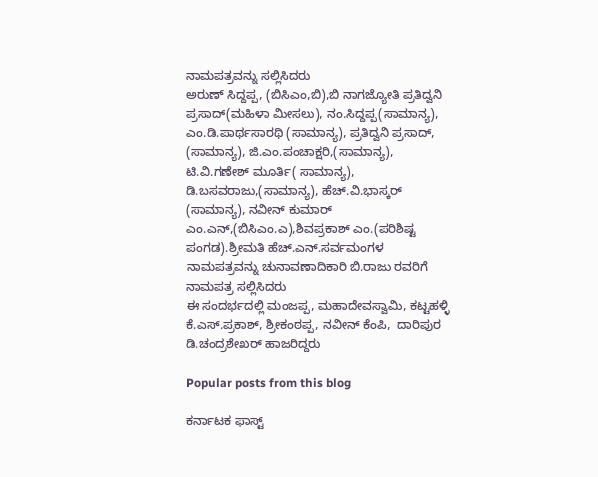ನಾಮಪತ್ರವನ್ನು ಸಲ್ಲಿಸಿದರು
ಅರುಣ್ ಸಿದ್ದಪ್ಪ, (ಬಿಸಿಎಂ,ಬಿ),ಬಿ ನಾಗಜ್ಯೋತಿ ಪ್ರತಿದ್ವನಿ ಪ್ರಸಾದ್(ಮಹಿಳಾ ಮೀಸಲು), ನಂ.ಸಿದ್ದಪ್ಪ(ಸಾಮಾನ್ಯ), ಎಂ.ಡಿ.ಪಾರ್ಥಸಾರಥಿ (ಸಾಮಾನ್ಯ), ಪ್ರತಿದ್ವನಿ ಪ್ರಸಾದ್, (ಸಾಮಾನ್ಯ), ಜಿ.ಎಂ.ಪಂಚಾಕ್ಷರಿ,(ಸಾಮಾನ್ಯ), ಟಿ.ವಿ.ಗಣೇಶ್ ಮೂರ್ತಿ( ಸಾಮಾನ್ಯ), ಡಿ.ಬಸವರಾಜು,(ಸಾಮಾನ್ಯ), ಹೆಚ್.ವಿ.ಭಾಸ್ಕರ್ (ಸಾಮಾನ್ಯ), ನವೀನ್ ಕುಮಾರ್ ಎಂ.ಎನ್,(ಬಿಸಿಎಂ.ಎ),ಶಿವಪ್ರಕಾಶ್ ಎಂ.(ಪರಿಶಿಷ್ಟ ಪಂಗಡ).ಶ್ರೀಮತಿ ಹೆಚ್.ಎನ್.ಸರ್ವಮಂಗಳ ನಾಮಪತ್ರವನ್ನು ಚುನಾವಣಾದಿಕಾರಿ ಬಿ.ರಾಜು ರವರಿಗೆ ನಾಮಪತ್ರ ಸಲ್ಲಿಸಿದರು
ಈ ಸಂದರ್ಭದಲ್ಲಿ ಮಂಜಪ್ಪ, ಮಹಾದೇವಸ್ವಾಮಿ, ಕಟ್ಟಹಳ್ಳಿ ಕೆ.ಎಸ್.ಪ್ರಕಾಶ್, ಶ್ರೀಕಂಠಪ್ಪ, ನವೀನ್ ಕೆಂಪಿ,  ದಾರಿಪುರ ಡಿ.ಚಂದ್ರಶೇಖರ್ ಹಾಜರಿದ್ದರು

Popular posts from this blog

ಕರ್ನಾಟಕ ಫಾಸ್ಟ್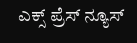ಎಕ್ಸ್ ಪ್ರೆಸ್ ನ್ಯೂಸ್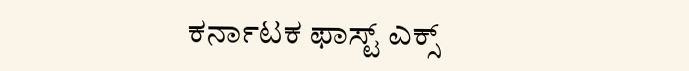ಕರ್ನಾಟಕ ಫಾಸ್ಟ್ ಎಕ್ಸ್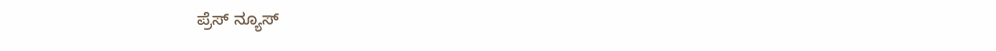ಪ್ರೆಸ್ ನ್ಯೂಸ್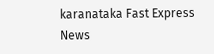karanataka Fast Express News